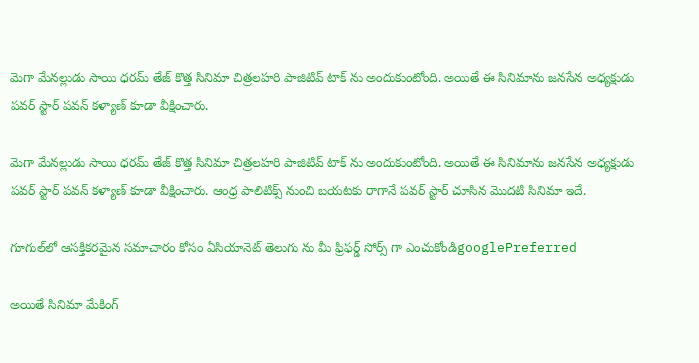మెగా మేనల్లుడు సాయి ధరమ్ తేజ్ కొత్త సినిమా చిత్రలహరి పాజిటివ్ టాక్ ను అందుకుంటోంది. అయితే ఈ సినిమాను జనసేన అధ్యక్షుడు పవర్ స్టార్ పవన్ కళ్యాణ్ కూడా వీక్షించారు.

మెగా మేనల్లుడు సాయి ధరమ్ తేజ్ కొత్త సినిమా చిత్రలహరి పాజిటివ్ టాక్ ను అందుకుంటోంది. అయితే ఈ సినిమాను జనసేన అధ్యక్షుడు పవర్ స్టార్ పవన్ కళ్యాణ్ కూడా వీక్షించారు. ఆంధ్ర పాలిటిక్స్ నుంచి బయటకు రాగానే పవర్ స్టార్ చూసిన మొదటి సినిమా ఇదే.

గూగుల్‌లో ఆసక్తికరమైన సమాచారం కోసం ఏసియానెట్ తెలుగు ను మీ ఫ్రిఫర్డ్ సోర్స్ గా ఎంచుకోండిgooglePreferred

అయితే సినిమా మేకింగ్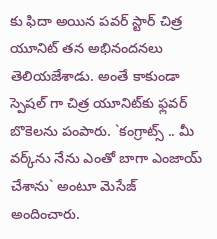కు ఫిదా అయిన పవర్ స్టార్ చిత్ర యూనిట్ తన అభినందనలు తెలియజేశాడు. అంతే కాకుండా స్పెషల్ గా చిత్ర యూనిట్‌కు ఫ్ల‌వ‌ర్ బొకెల‌ను పంపారు. `కంగ్రాట్స్ .. మీ వ‌ర్క్‌ను నేను ఎంతో బాగా ఎంజాయ్ చేశాను` అంటూ మెసేజ్ అందించారు.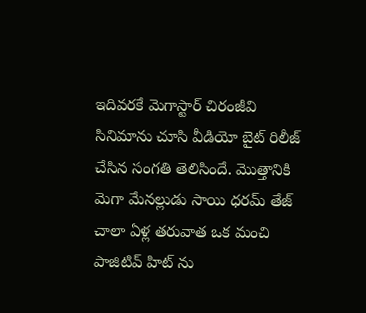ఇదివరకే మెగాస్టార్ చిరంజీవి సినిమాను చూసి వీడియో బైట్ రిలీజ్ చేసిన సంగతి తెలిసిందే. మొత్తానికి మెగా మేనల్లుడు సాయి ధరమ్ తేజ్ చాలా ఏళ్ల తరువాత ఒక మంచి పాజిటివ్ హిట్ ను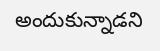అందుకున్నాడని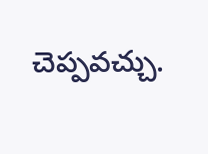చెప్పవచ్చు.